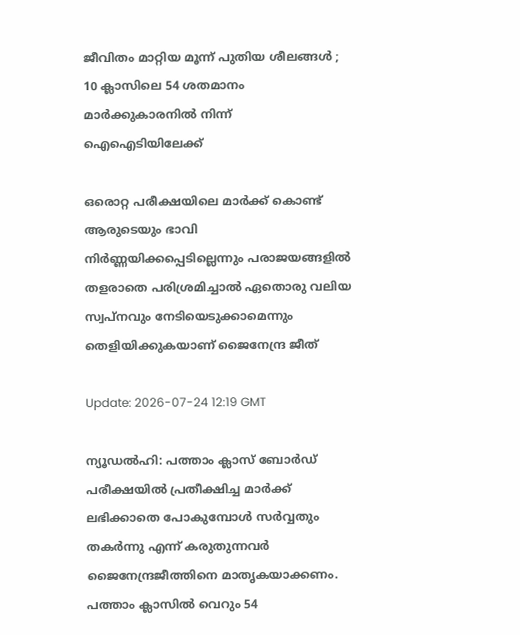ജീവിതം മാറ്റിയ മൂന്ന് പുതിയ ശീലങ്ങൾ ; 10 ക്ലാസിലെ 54 ശതമാനം മാർക്കുകാരനിൽ നിന്ന് ഐഐടിയിലേക്ക്

ഒരൊറ്റ പരീക്ഷയിലെ മാർക്ക് കൊണ്ട് ആരുടെയും ഭാവി നിർണ്ണയിക്കപ്പെടില്ലെന്നും പരാജയങ്ങളിൽ തളരാതെ പരിശ്രമിച്ചാൽ ഏതൊരു വലിയ സ്വപ്നവും നേടിയെടുക്കാമെന്നും തെളിയിക്കുകയാണ് ജൈനേന്ദ്ര ജീത്

Update: 2026-07-24 12:19 GMT

ന്യൂഡൽഹി: പത്താം ക്ലാസ് ബോർഡ് പരീക്ഷയിൽ പ്രതീക്ഷിച്ച മാർക്ക് ലഭിക്കാതെ പോകുമ്പോൾ സർവ്വതും തകർന്നു എന്ന് കരുതുന്നവർ ജൈനേന്ദ്രജീത്തിനെ മാതൃകയാക്കണം. പത്താം ക്ലാസിൽ വെറും 54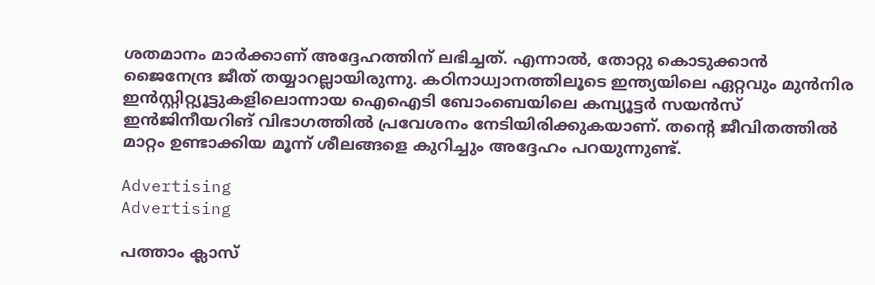ശതമാനം മാർക്കാണ് അദ്ദേഹത്തിന് ലഭിച്ചത്. എന്നാൽ, തോറ്റു കൊടുക്കാൻ ജൈനേന്ദ്ര ജീത് തയ്യാറല്ലായിരുന്നു. കഠിനാധ്വാനത്തിലൂടെ ഇന്ത്യയിലെ ഏറ്റവും മുൻനിര ഇൻസ്റ്റിറ്റ്യൂട്ടുകളിലൊന്നായ ഐഐടി ബോംബെയിലെ കമ്പ്യൂട്ടർ സയൻസ് ഇൻജിനീയറിങ് വിഭാഗത്തിൽ പ്രവേശനം നേടിയിരിക്കുകയാണ്. തന്റെ ജീവിതത്തിൽ മാറ്റം ഉണ്ടാക്കിയ മൂന്ന് ശീലങ്ങളെ കുറിച്ചും അദ്ദേഹം പറയുന്നുണ്ട്.

Advertising
Advertising

പത്താം ക്ലാസ്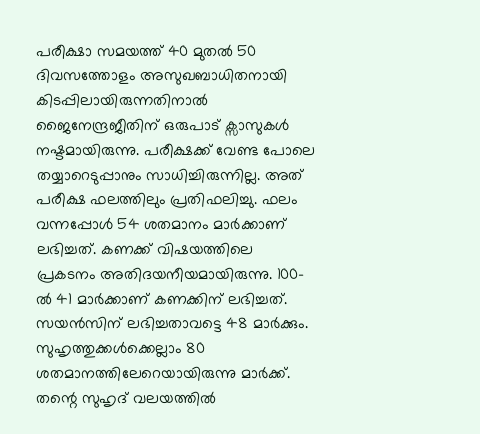പരീക്ഷാ സമയത്ത് 40 മുതൽ 50 ദിവസത്തോളം അസുഖബാധിതനായി കിടപ്പിലായിരുന്നതിനാൽ ജൈനേന്ദ്രജീതിന് ഒരുപാട് ക്സാസുകൾ നഷ്ടമായിരുന്നു. പരീക്ഷക്ക് വേണ്ട പോലെ തയ്യാറെടുപ്പാനും സാധിച്ചിരുന്നില്ല. അത് പരീക്ഷ ഫലത്തിലും പ്രതിഫലിച്ചു. ഫലം വന്നപ്പോൾ 54 ശതമാനം മാർക്കാണ് ലഭിച്ചത്. കണക്ക് വിഷയത്തിലെ പ്രകടനം അതിദയനീയമായിരുന്നു. 100-ൽ 41 മാർക്കാണ് കണക്കിന് ലഭിച്ചത്. സയൻസിന് ലഭിച്ചതാവട്ടെ 48 മാർക്കും. സുഹൃത്തുക്കൾക്കെല്ലാം 80 ശതമാനത്തിലേറെയായിരുന്നു മാർക്ക്. തന്റെ സുഹൃദ് വലയത്തിൽ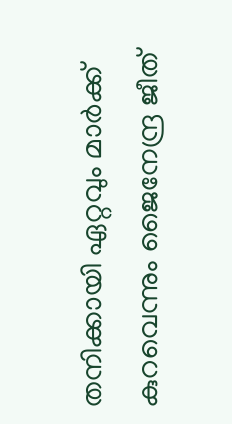തനിക്കായി ഏറ്റവും മാർക്ക് കുറവെന്നും ജൈനേന്ദ്ര ജീത്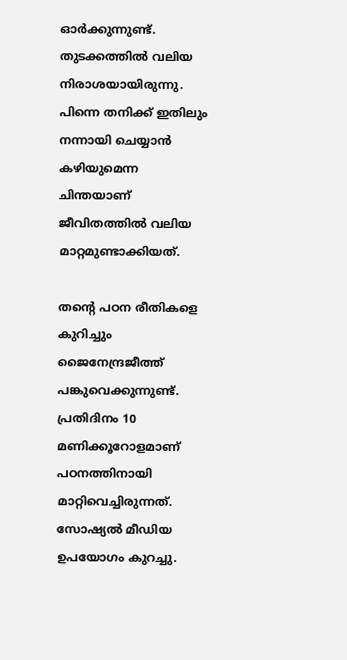ഓർക്കുന്നുണ്ട്. തുടക്കത്തിൽ വലിയ നിരാശയായിരുന്നു. പിന്നെ തനിക്ക് ഇതിലും നന്നായി ചെയ്യാൻ കഴിയുമെന്ന ചിന്തയാണ് ജീവിതത്തിൽ വലിയ മാറ്റമുണ്ടാക്കിയത്.

തന്റെ പഠന രീതികളെ കുറിച്ചും ജൈനേന്ദ്രജീത്ത് പങ്കുവെക്കുന്നുണ്ട്. പ്രതിദിനം 10 മണിക്കൂറോളമാണ് പഠനത്തിനായി മാറ്റിവെച്ചിരുന്നത്. സോഷ്യൽ മീഡിയ ഉപയോഗം കുറച്ചു.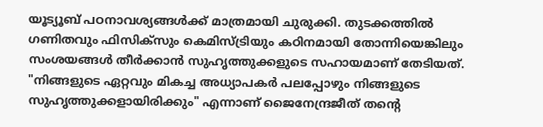യൂട്യൂബ് പഠനാവശ്യങ്ങൾക്ക് മാത്രമായി ചുരുക്കി. തുടക്കത്തിൽ ഗണിതവും ഫിസിക്സും കെമിസ്ട്രിയും കഠിനമായി തോന്നിയെങ്കിലും സംശയങ്ങൾ തീർക്കാൻ സുഹൃത്തുക്കളുടെ സഹായമാണ് തേടിയത്. "നിങ്ങളുടെ ഏറ്റവും മികച്ച അധ്യാപകർ പലപ്പോഴും നിങ്ങളുടെ സുഹൃത്തുക്കളായിരിക്കും" എന്നാണ് ജൈനേന്ദ്രജീത് തന്റെ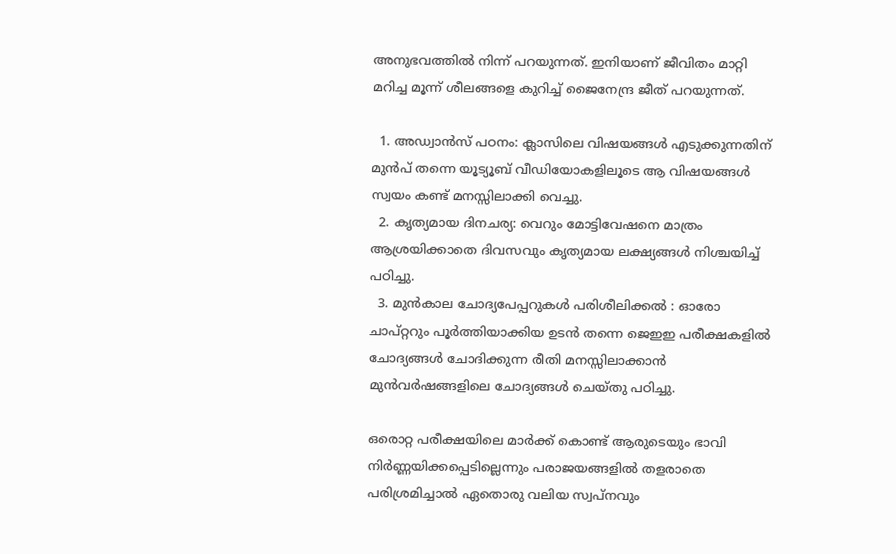അനുഭവത്തിൽ നിന്ന് പറയുന്നത്. ഇനിയാണ് ജീവിതം മാറ്റി മറിച്ച മൂന്ന് ശീലങ്ങളെ കുറിച്ച് ജൈനേന്ദ്ര ജീത് പറയുന്നത്.

  1. അഡ്വാൻസ് പഠനം: ക്ലാസിലെ വിഷയങ്ങൾ എടുക്കുന്നതിന് മുൻപ് തന്നെ യൂട്യൂബ് വീഡിയോകളിലൂടെ ആ വിഷയങ്ങൾ സ്വയം കണ്ട് മനസ്സിലാക്കി വെച്ചു.
  2. കൃത്യമായ ദിനചര്യ: വെറും മോട്ടിവേഷനെ മാത്രം ആശ്രയിക്കാതെ ദിവസവും കൃത്യമായ ലക്ഷ്യങ്ങൾ നിശ്ചയിച്ച് പഠിച്ചു.
  3. മുൻകാല ചോദ്യപേപ്പറുകൾ പരിശീലിക്കൽ : ഓരോ ചാപ്റ്ററും പൂർത്തിയാക്കിയ ഉടൻ തന്നെ ജെഇഇ പരീക്ഷകളിൽ ചോദ്യങ്ങൾ ചോദിക്കുന്ന രീതി മനസ്സിലാക്കാൻ മുൻവർഷങ്ങളിലെ ചോദ്യങ്ങൾ ചെയ്തു പഠിച്ചു.

ഒരൊറ്റ പരീക്ഷയിലെ മാർക്ക് കൊണ്ട് ആരുടെയും ഭാവി നിർണ്ണയിക്കപ്പെടില്ലെന്നും പരാജയങ്ങളിൽ തളരാതെ പരിശ്രമിച്ചാൽ ഏതൊരു വലിയ സ്വപ്നവും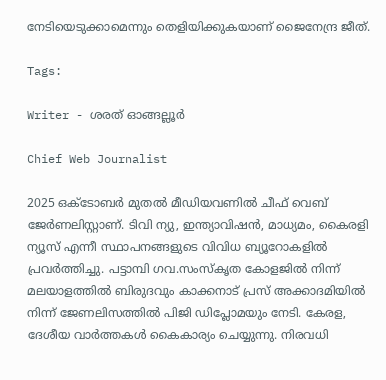നേടിയെടുക്കാമെന്നും തെളിയിക്കുകയാണ് ജൈനേന്ദ്ര ജീത്.

Tags:

Writer - ശരത് ഓങ്ങല്ലൂർ

Chief Web Journalist

2025 ഒക്ടോബർ മുതൽ മീ‍ഡിയവണിൽ ചീഫ് വെബ് ജേർണലിസ്റ്റാണ്. ടിവി ന്യു, ഇന്ത്യാവിഷൻ, മാധ്യമം, കൈരളി ന്യൂസ് എന്നീ സ്ഥാപനങ്ങളുടെ വിവിധ ബ്യൂറോകളിൽ പ്രവർത്തിച്ചു. പട്ടാമ്പി ഗവ.സംസ്കൃത കോളജിൽ നിന്ന് മലയാളത്തിൽ ബിരുദവും കാക്കനാട് പ്രസ് അക്കാദമിയിൽ നിന്ന് ജേണലിസത്തിൽ പിജി ഡിപ്ലോമയും നേടി. കേരള, ദേശീയ വാർത്തകൾ കൈകാര്യം ചെയ്യുന്നു. നിരവധി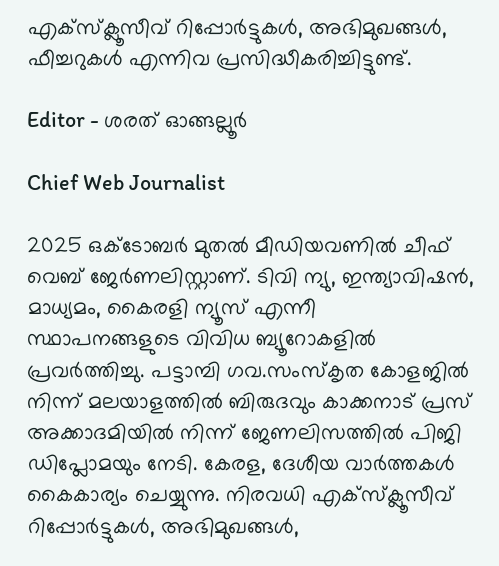എക്സ്ക്ലൂസീവ് റിപ്പോർട്ടുകൾ, അഭിമുഖങ്ങള്‍, ഫീച്ചറുകള്‍ എന്നിവ പ്രസിദ്ധീകരിച്ചിട്ടുണ്ട്.

Editor - ശരത് ഓങ്ങല്ലൂർ

Chief Web Journalist

2025 ഒക്ടോബർ മുതൽ മീ‍ഡിയവണിൽ ചീഫ് വെബ് ജേർണലിസ്റ്റാണ്. ടിവി ന്യു, ഇന്ത്യാവിഷൻ, മാധ്യമം, കൈരളി ന്യൂസ് എന്നീ സ്ഥാപനങ്ങളുടെ വിവിധ ബ്യൂറോകളിൽ പ്രവർത്തിച്ചു. പട്ടാമ്പി ഗവ.സംസ്കൃത കോളജിൽ നിന്ന് മലയാളത്തിൽ ബിരുദവും കാക്കനാട് പ്രസ് അക്കാദമിയിൽ നിന്ന് ജേണലിസത്തിൽ പിജി ഡിപ്ലോമയും നേടി. കേരള, ദേശീയ വാർത്തകൾ കൈകാര്യം ചെയ്യുന്നു. നിരവധി എക്സ്ക്ലൂസീവ് റിപ്പോർട്ടുകൾ, അഭിമുഖങ്ങള്‍,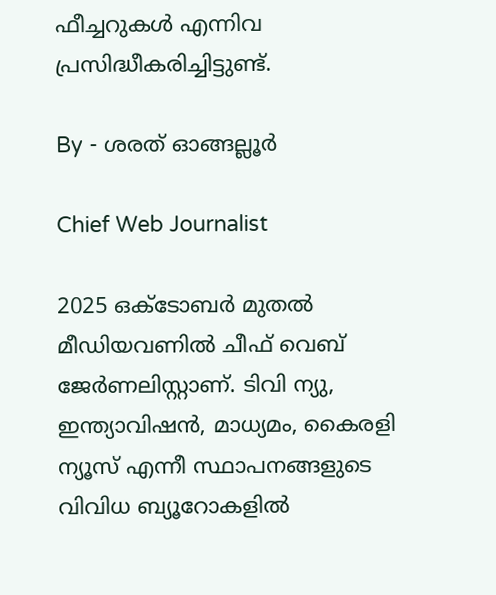ഫീച്ചറുകള്‍ എന്നിവ പ്രസിദ്ധീകരിച്ചിട്ടുണ്ട്.

By - ശരത് ഓങ്ങല്ലൂർ

Chief Web Journalist

2025 ഒക്ടോബർ മുതൽ മീ‍ഡിയവണിൽ ചീഫ് വെബ് ജേർണലിസ്റ്റാണ്. ടിവി ന്യു, ഇന്ത്യാവിഷൻ, മാധ്യമം, കൈരളി ന്യൂസ് എന്നീ സ്ഥാപനങ്ങളുടെ വിവിധ ബ്യൂറോകളിൽ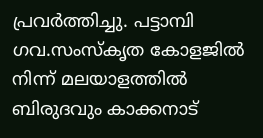പ്രവർത്തിച്ചു. പട്ടാമ്പി ഗവ.സംസ്കൃത കോളജിൽ നിന്ന് മലയാളത്തിൽ ബിരുദവും കാക്കനാട്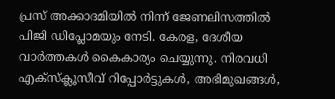പ്രസ് അക്കാദമിയിൽ നിന്ന് ജേണലിസത്തിൽ പിജി ഡിപ്ലോമയും നേടി. കേരള, ദേശീയ വാർത്തകൾ കൈകാര്യം ചെയ്യുന്നു. നിരവധി എക്സ്ക്ലൂസീവ് റിപ്പോർട്ടുകൾ, അഭിമുഖങ്ങള്‍,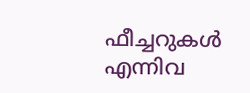ഫീച്ചറുകള്‍ എന്നിവ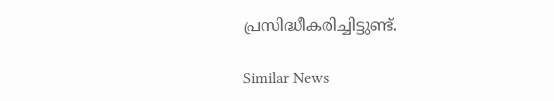പ്രസിദ്ധീകരിച്ചിട്ടുണ്ട്.

Similar News